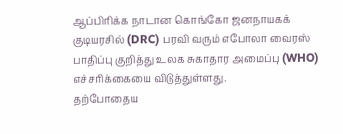ஆப்பிரிக்க நாடான கொங்கோ ஜனநாயகக் குடியரசில் (DRC) பரவி வரும் எபோலா வைரஸ் பாதிப்பு குறித்து உலக சுகாதார அமைப்பு (WHO) எச்சரிக்கையை விடுத்துள்ளது.
தற்போதைய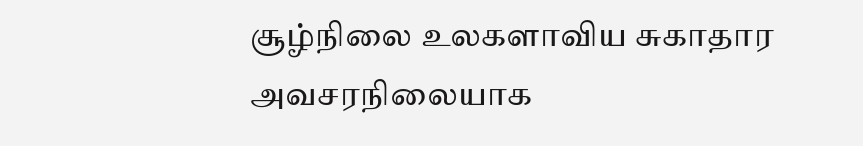சூழ்நிலை உலகளாவிய சுகாதார அவசரநிலையாக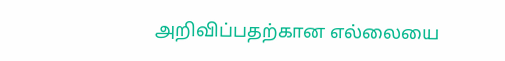அறிவிப்பதற்கான எல்லையை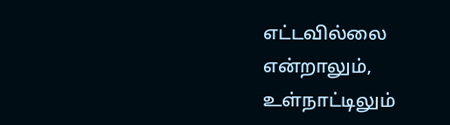எட்டவில்லை என்றாலும், உள்நாட்டிலும்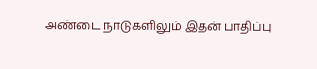அண்டை நாடுகளிலும் இதன் பாதிப்பு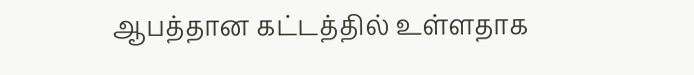ஆபத்தான கட்டத்தில் உள்ளதாக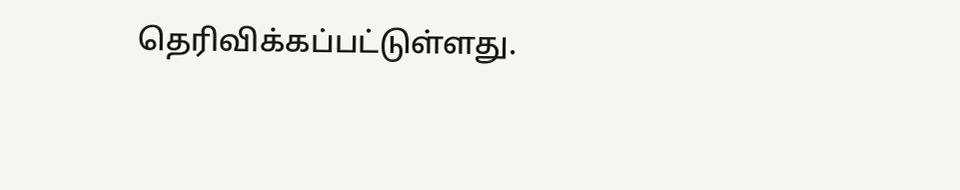தெரிவிக்கப்பட்டுள்ளது.